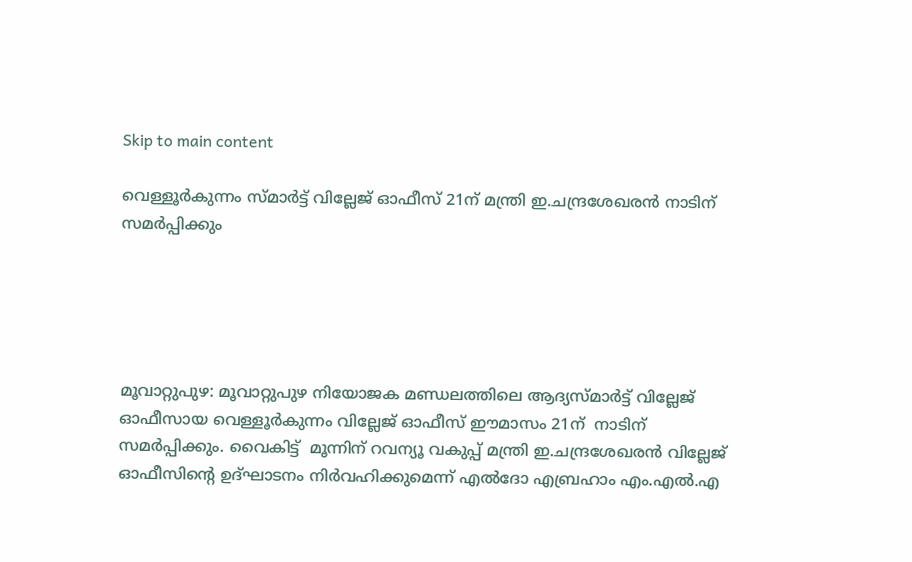Skip to main content

വെള്ളൂര്‍കുന്നം സ്മാര്‍ട്ട് വില്ലേജ് ഓഫീസ് 21ന് മന്ത്രി ഇ.ചന്ദ്രശേഖരന്‍ നാടിന് സമര്‍പ്പിക്കും





മൂവാറ്റുപുഴ: മൂവാറ്റുപുഴ നിയോജക മണ്ഡലത്തിലെ ആദ്യസ്മാര്‍ട്ട് വില്ലേജ് ഓഫീസായ വെള്ളൂര്‍കുന്നം വില്ലേജ് ഓഫീസ് ഈമാസം 21ന്  നാടിന് സമര്‍പ്പിക്കും. വൈകിട്ട്  മൂന്നിന് റവന്യൂ വകുപ്പ് മന്ത്രി ഇ.ചന്ദ്രശേഖരന്‍ വില്ലേജ് ഓഫീസിന്റെ ഉദ്ഘാടനം നിര്‍വഹിക്കുമെന്ന് എല്‍ദോ എബ്രഹാം എം.എല്‍.എ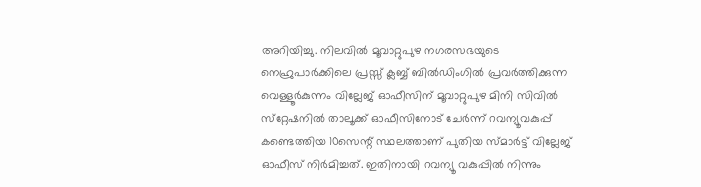അറിയിച്ചു. നിലവില്‍ മൂവാറ്റുപുഴ നഗരസഭയുടെ നെഹ്രുപാര്‍ക്കിലെ പ്രസ്സ് ക്ലബ്ബ് ബില്‍ഡിംഗില്‍ പ്രവര്‍ത്തിക്കുന്ന വെള്ളൂര്‍കുന്നം വില്ലേജ് ഓഫീസിന് മൂവാറ്റുപുഴ മിനി സിവില്‍ സ്‌റ്റേഷനില്‍ താലൂക്ക് ഓഫീസിനോട് ചേര്‍ന്ന് റവന്യൂവകുപ്പ് കണ്ടെത്തിയ 10സെന്റ് സ്ഥലത്താണ് പുതിയ സ്മാര്‍ട്ട് വില്ലേജ് ഓഫീസ് നിര്‍മിച്ചത്. ഇതിനായി റവന്യൂ വകുപ്പില്‍ നിന്നും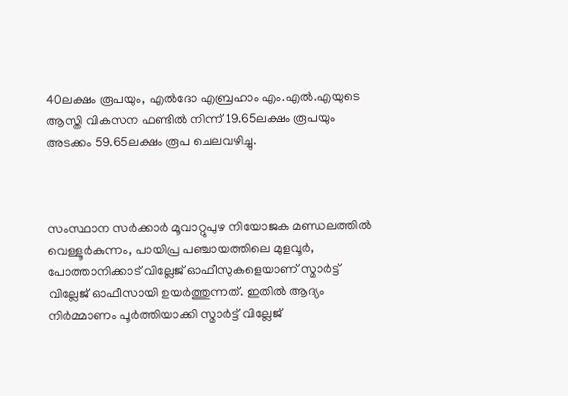40ലക്ഷം രൂപയും, എല്‍ദോ എബ്രഹാം എം.എല്‍.എയുടെ ആസ്തി വികസന ഫണ്ടില്‍ നിന്ന് 19.65ലക്ഷം രൂപയും അടക്കം 59.65ലക്ഷം രൂപ ചെലവഴിച്ചു.



സംസ്ഥാന സര്‍ക്കാര്‍ മൂവാറ്റുപുഴ നിയോജക മണ്ഡലത്തില്‍ വെള്ളൂര്‍കുന്നം, പായിപ്ര പഞ്ചായത്തിലെ മുളവൂര്‍, പോത്താനിക്കാട് വില്ലേജ് ഓഫീസുകളെയാണ് സ്മാര്‍ട്ട് വില്ലേജ് ഓഫീസായി ഉയര്‍ത്തുന്നത്. ഇതില്‍ ആദ്യം നിര്‍മ്മാണം പൂര്‍ത്തിയാക്കി സ്മാര്‍ട്ട് വില്ലേജ്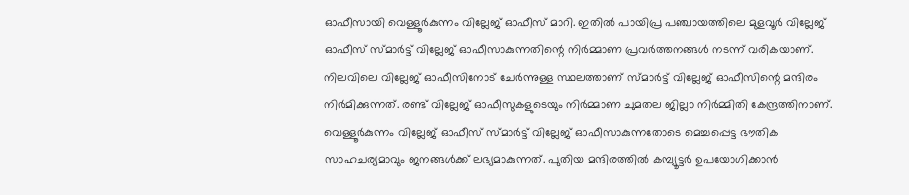ഓഫീസായി വെള്ളൂര്‍കുന്നം വില്ലേജ് ഓഫീസ് മാറി. ഇതില്‍ പായിപ്ര പഞ്ചായത്തിലെ മുളവൂര്‍ വില്ലേജ് ഓഫീസ് സ്മാര്‍ട്ട് വില്ലേജ് ഓഫീസാകുന്നതിന്റെ നിര്‍മ്മാണ പ്രവര്‍ത്തനങ്ങള്‍ നടന്ന് വരികയാണ്. നിലവിലെ വില്ലേജ് ഓഫീസിനോട് ചേര്‍ന്നുള്ള സ്ഥലത്താണ് സ്മാര്‍ട്ട് വില്ലേജ് ഓഫീസിന്റെ മന്ദിരം നിര്‍മിക്കുന്നത്. രണ്ട് വില്ലേജ് ഓഫീസുകളുടെയും നിര്‍മ്മാണ ചുമതല ജില്ലാ നിര്‍മ്മിതി കേന്ദ്രത്തിനാണ്. വെള്ളൂര്‍കുന്നം വില്ലേജ് ഓഫീസ് സ്മാര്‍ട്ട് വില്ലേജ് ഓഫീസാകുന്നതോടെ മെച്ചപ്പെട്ട ഭൗതിക സാഹചര്യമാവും ജനങ്ങള്‍ക്ക് ലഭ്യമാകുന്നത്. പുതിയ മന്ദിരത്തില്‍ കമ്പ്യൂട്ടര്‍ ഉപയോഗിക്കാന്‍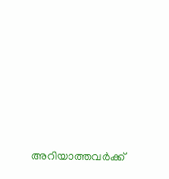അറിയാത്തവര്‍ക്ക്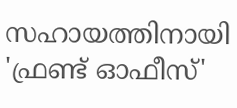സഹായത്തിനായി 'ഫ്രണ്ട് ഓഫീസ്'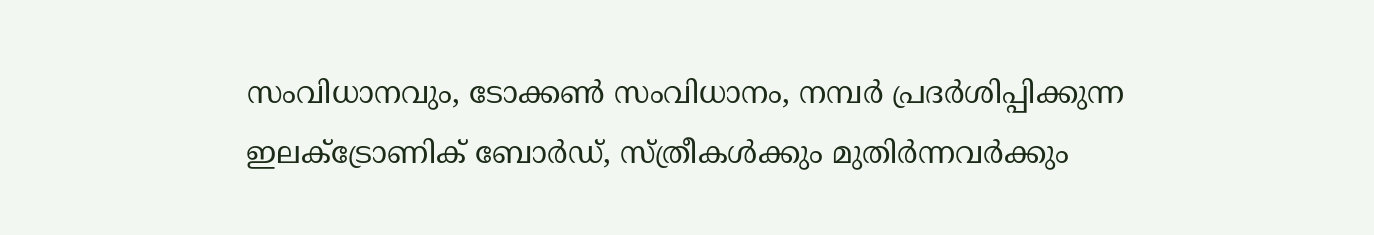സംവിധാനവും, ടോക്കണ്‍ സംവിധാനം, നമ്പര്‍ പ്രദര്‍ശിപ്പിക്കുന്ന ഇലക്ട്രോണിക് ബോര്‍ഡ്, സ്ത്രീകള്‍ക്കും മുതിര്‍ന്നവര്‍ക്കും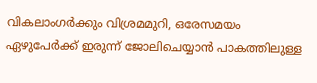വികലാംഗര്‍ക്കും വിശ്രമമുറി, ഒരേസമയം ഏഴുപേര്‍ക്ക് ഇരുന്ന് ജോലിചെയ്യാന്‍ പാകത്തിലുള്ള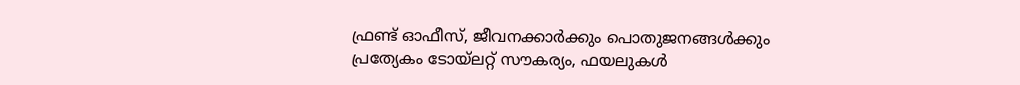ഫ്രണ്ട് ഓഫീസ്, ജീവനക്കാര്‍ക്കും പൊതുജനങ്ങള്‍ക്കും പ്രത്യേകം ടോയ്‌ലറ്റ് സൗകര്യം, ഫയലുകള്‍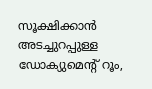സൂക്ഷിക്കാന്‍ അടച്ചുറപ്പുള്ള ഡോക്യുമെന്റ് റൂം,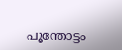പൂന്തോട്ടം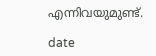എന്നിവയുമുണ്ട്.

date